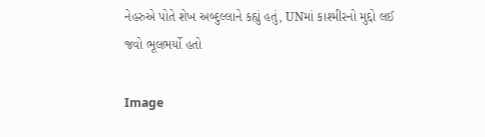નેહરુએ પોતે શેખ અબ્દુલ્લાને કહ્યું હતું, UNમાં કાશ્મીરનો મુદ્દો લઈ જવો ભૂલભર્યો હતો

Image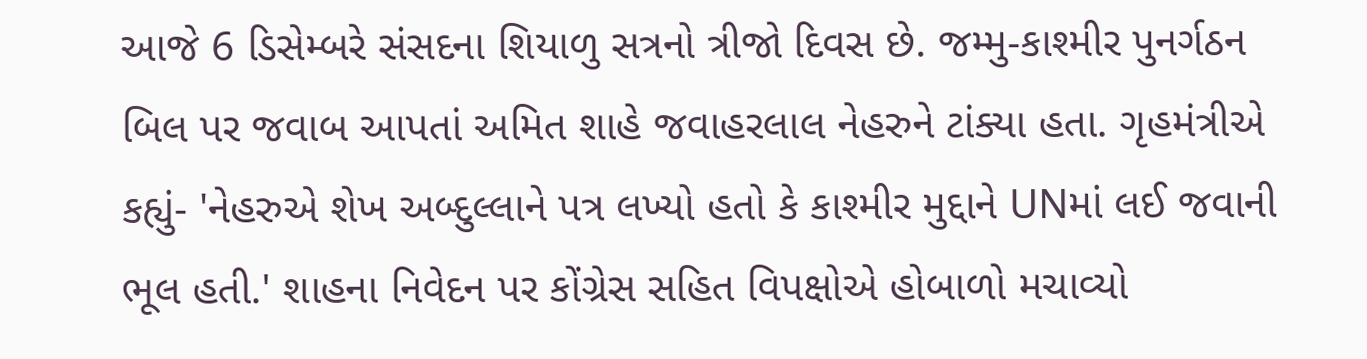આજે 6 ડિસેમ્બરે સંસદના શિયાળુ સત્રનો ત્રીજો દિવસ છે. જમ્મુ-કાશ્મીર પુનર્ગઠન બિલ પર જવાબ આપતાં અમિત શાહે જવાહરલાલ નેહરુને ટાંક્યા હતા. ગૃહમંત્રીએ કહ્યું- 'નેહરુએ શેખ અબ્દુલ્લાને પત્ર લખ્યો હતો કે કાશ્મીર મુદ્દાને UNમાં લઈ જવાની ભૂલ હતી.' શાહના નિવેદન પર કોંગ્રેસ સહિત વિપક્ષોએ હોબાળો મચાવ્યો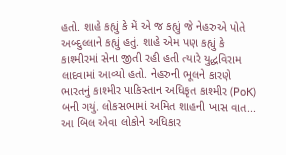હતો. શાહે કહ્યું કે મેં એ જ કહ્યું જે નેહરુએ પોતે અબ્દુલ્લાને કહ્યું હતું. શાહે એમ પણ કહ્યું કે કાશ્મીરમાં સેના જીતી રહી હતી ત્યારે યુદ્ધવિરામ લાદવામાં આવ્યો હતો. નેહરુની ભૂલને કારણે ભારતનું કાશ્મીર પાકિસ્તાન અધિકૃત કાશ્મીર (PoK) બની ગયું. લોકસભામાં અમિત શાહની ખાસ વાત... આ બિલ એવા લોકોને અધિકાર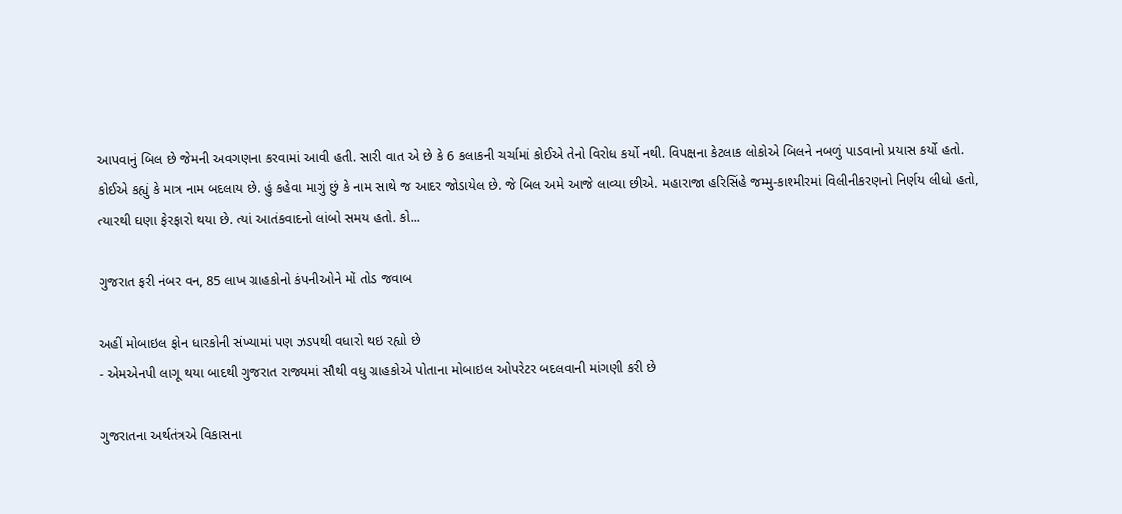આપવાનું બિલ છે જેમની અવગણના કરવામાં આવી હતી. સારી વાત એ છે કે 6 કલાકની ચર્ચામાં કોઈએ તેનો વિરોધ કર્યો નથી. વિપક્ષના કેટલાક લોકોએ બિલને નબળું પાડવાનો પ્રયાસ કર્યો હતો. કોઈએ કહ્યું કે માત્ર નામ બદલાય છે. હું કહેવા માગું છું કે નામ સાથે જ આદર જોડાયેલ છે. જે બિલ અમે આજે લાવ્યા છીએ. મહારાજા હરિસિંહે જમ્મુ-કાશ્મીરમાં વિલીનીકરણનો નિર્ણય લીધો હતો, ત્યારથી ઘણા ફેરફારો થયા છે. ત્યાં આતંકવાદનો લાંબો સમય હતો. કો...

ગુજરાત ફરી નંબર વન, 85 લાખ ગ્રાહકોનો કંપનીઓને મોં તોડ જવાબ

અહીં મોબાઇલ ફોન ધારકોની સંખ્યામાં પણ ઝડપથી વધારો થઇ રહ્યો છે
- એમએનપી લાગૂ થયા બાદથી ગુજરાત રાજ્યમાં સૌથી વધુ ગ્રાહકોએ પોતાના મોબાઇલ ઓપરેટર બદલવાની માંગણી કરી છે

ગુજરાતના અર્થતંત્રએ વિકાસના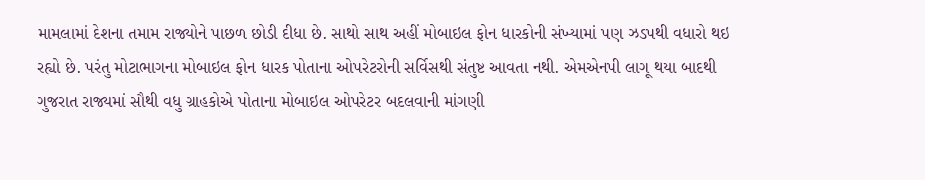મામલામાં દેશના તમામ રાજ્યોને પાછળ છોડી દીધા છે. સાથો સાથ અહીં મોબાઇલ ફોન ધારકોની સંખ્યામાં પણ ઝડપથી વધારો થઇ રહ્યો છે. પરંતુ મોટાભાગના મોબાઇલ ફોન ધારક પોતાના ઓપરેટરોની સર્વિસથી સંતુષ્ટ આવતા નથી. એમએનપી લાગૂ થયા બાદથી ગુજરાત રાજ્યમાં સૌથી વધુ ગ્રાહકોએ પોતાના મોબાઇલ ઓપરેટર બદલવાની માંગણી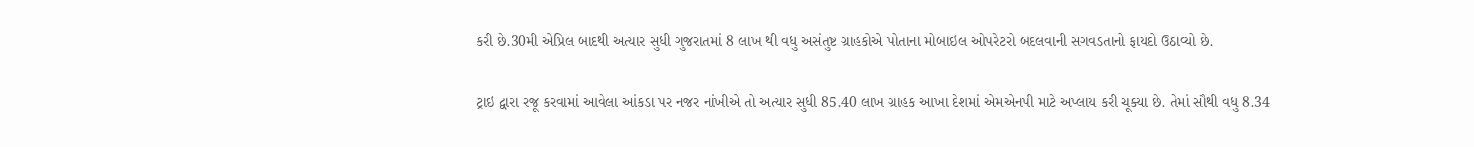કરી છે.30મી એપ્રિલ બાદથી અત્યાર સુધી ગુજરાતમાં 8 લાખ થી વધુ અસંતુષ્ટ ગ્રાહકોએ પોતાના મોબાઇલ ઓપરેટરો બદલવાની સગવડતાનો ફાયદો ઉઠાવ્યો છે.

ટ્રાઇ દ્વારા રજૂ કરવામાં આવેલા આંકડા પર નજર નાંખીએ તો અત્યાર સુધી 85.40 લાખ ગ્રાહક આખા દેશમાં એમએનપી માટે અપ્લાય કરી ચૂક્યા છે. તેમાં સૌથી વધુ 8.34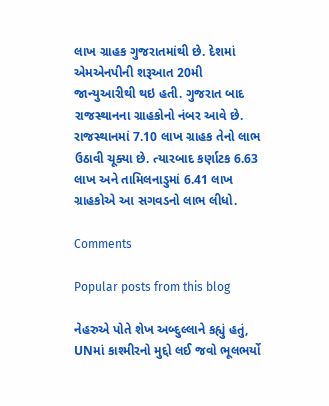લાખ ગ્રાહક ગુજરાતમાંથી છે. દેશમાં એમએનપીની શરૂઆત 20મી જાન્યુઆરીથી થઇ હતી. ગુજરાત બાદ રાજસ્થાનના ગ્રાહકોનો નંબર આવે છે. રાજસ્થાનમાં 7.10 લાખ ગ્રાહક તેનો લાભ ઉઠાવી ચૂક્યા છે. ત્યારબાદ કર્ણાટક 6.63 લાખ અને તામિલનાડુમાં 6.41 લાખ ગ્રાહકોએ આ સગવડનો લાભ લીધો.

Comments

Popular posts from this blog

નેહરુએ પોતે શેખ અબ્દુલ્લાને કહ્યું હતું, UNમાં કાશ્મીરનો મુદ્દો લઈ જવો ભૂલભર્યો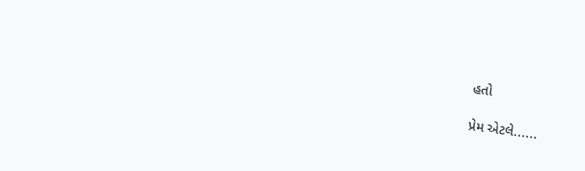હતો

પ્રેમ એટલે......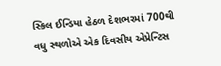સ્કિલ ઈન્ડિયા હેઠળ દેશભરમાં 700થી વધુ સ્થળોએ એક દિવસીય એપ્રેન્ટિસ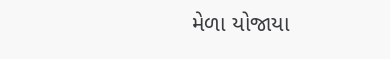મેળા યોજાયા